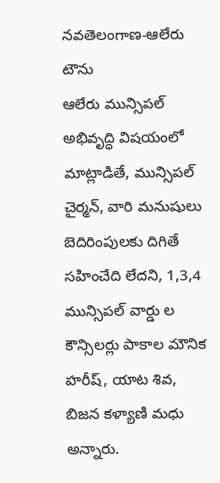నవతెలంగాణ-ఆలేరు టౌను
ఆలేరు మున్సిపల్ అభివృద్ధి విషయంలో మాట్లాడితే, మున్సిపల్ చైర్మన్, వారి మనుషులు బెదిరింపులకు దిగితే సహించేది లేదని, 1,3,4 మున్సిపల్ వార్డు ల కౌన్సిలర్లు పాకాల మౌనిక హరీష్, యాట శివ, బిజన కళ్యాణి మధు అన్నారు.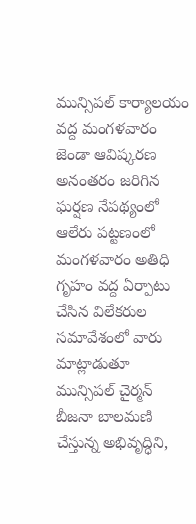మున్సిపల్ కార్యాలయం వద్ద మంగళవారం జెండా ఆవిష్కరణ అనంతరం జరిగిన ఘర్షణ నేపథ్యంలో ఆలేరు పట్టణంలో మంగళవారం అతిధి గృహం వద్ద ఏర్పాటు చేసిన విలేకరుల సమావేశంలో వారు మాట్లాడుతూ మున్సిపల్ చైర్మన్ బీజనా బాలమణి చేస్తున్న అభివృద్ధిని,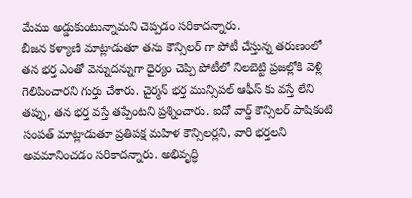మేము అడ్డుకుంటున్నామని చెప్పడం సరికాదన్నారు.
బీజన కళ్యాణి మాట్లాడుతూ తను కౌన్సిలర్ గా పోటీ చేస్తున్న తరుణంలో తన భర్త ఎంతో వెన్నుదన్నుగా ధైర్యం చెప్పి పోటీలో నిలబెట్టి ప్రజల్లోకి వెళ్లి గెలిపించారని గుర్తు చేశారు. చైర్మన్ భర్త మున్సిపల్ ఆఫీస్ కు వస్తే లేని తప్పు, తన భర్త వస్తే తప్పేంటని ప్రశ్నించారు. ఐదో వార్డ్ కౌన్సిలర్ పాషికంటి సంపత్ మాట్లాడుతూ ప్రతిపక్ష మహిళ కౌన్సిలర్లని, వారి భర్తలని అవమానించడం సరికాదన్నారు. అభివృద్ధి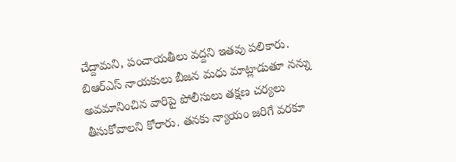చేద్దామని, పంచాయతీలు వద్దని ఇతవు పలికారు.
బిఆర్ఎస్ నాయకులు బీజన మధు మాట్లాడుతూ నన్ను అవమానించిన వారిపై పోలీసులు తక్షణ చర్యలు తీసుకోవాలని కోరారు. తనకు న్యాయం జరిగే వరకూ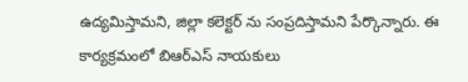ఉద్యమిస్తామని, జిల్లా కలెక్టర్ ను సంప్రదిస్తామని పేర్కొన్నారు. ఈ కార్యక్రమంలో బిఆర్ఎస్ నాయకులు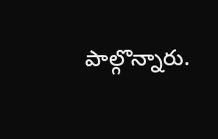పాల్గొన్నారు.